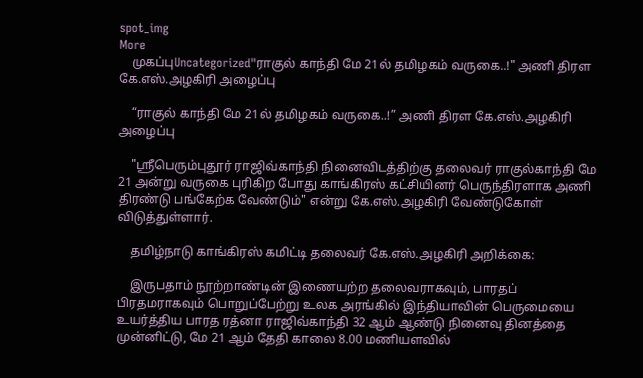spot_img
More
    முகப்புUncategorized"ராகுல் காந்தி மே 21ல் தமிழகம் வருகை..!" அணி திரள கே.எஸ்.அழகிரி அழைப்பு

    “ராகுல் காந்தி மே 21ல் தமிழகம் வருகை..!” அணி திரள கே.எஸ்.அழகிரி அழைப்பு

    "ஸ்ரீபெரும்புதூர் ராஜிவ்காந்தி நினைவிடத்திற்கு தலைவர் ராகுல்காந்தி மே 21 அன்று வருகை புரிகிற போது காங்கிரஸ் கட்சியினர் பெருந்திரளாக அணி திரண்டு பங்கேற்க வேண்டும்" என்று கே.எஸ்.அழகிரி வேண்டுகோள் விடுத்துள்ளார்.

    தமிழ்நாடு காங்கிரஸ் கமிட்டி தலைவர் கே.எஸ்.அழகிரி அறிக்கை:

    இருபதாம் நூற்றாண்டின் இணையற்ற தலைவராகவும், பாரதப் பிரதமராகவும் பொறுப்பேற்று உலக அரங்கில் இந்தியாவின் பெருமையை உயர்த்திய பாரத ரத்னா ராஜிவ்காந்தி 32 ஆம் ஆண்டு நினைவு தினத்தை முன்னிட்டு, மே 21 ஆம் தேதி காலை 8.00 மணியளவில்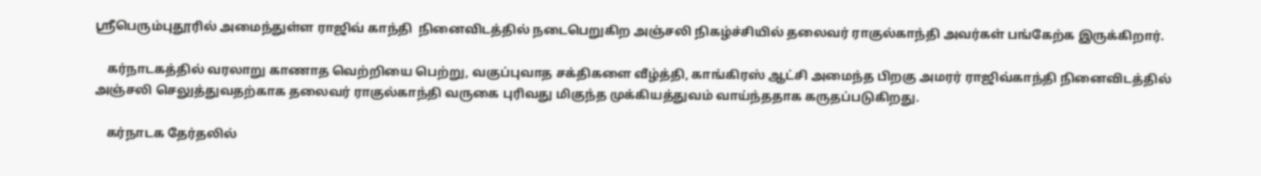ஸ்ரீபெரும்புதூரில் அமைந்துள்ள ராஜிவ் காந்தி  நினைவிடத்தில் நடைபெறுகிற அஞ்சலி நிகழ்ச்சியில் தலைவர் ராகுல்காந்தி அவர்கள் பங்கேற்க இருக்கிறார்.

    கர்நாடகத்தில் வரலாறு காணாத வெற்றியை பெற்று, வகுப்புவாத சக்திகளை வீழ்த்தி, காங்கிரஸ் ஆட்சி அமைந்த பிறகு அமரர் ராஜிவ்காந்தி நினைவிடத்தில் அஞ்சலி செலுத்துவதற்காக தலைவர் ராகுல்காந்தி வருகை புரிவது மிகுந்த முக்கியத்துவம் வாய்ந்ததாக கருதப்படுகிறது.

    கர்நாடக தேர்தலில்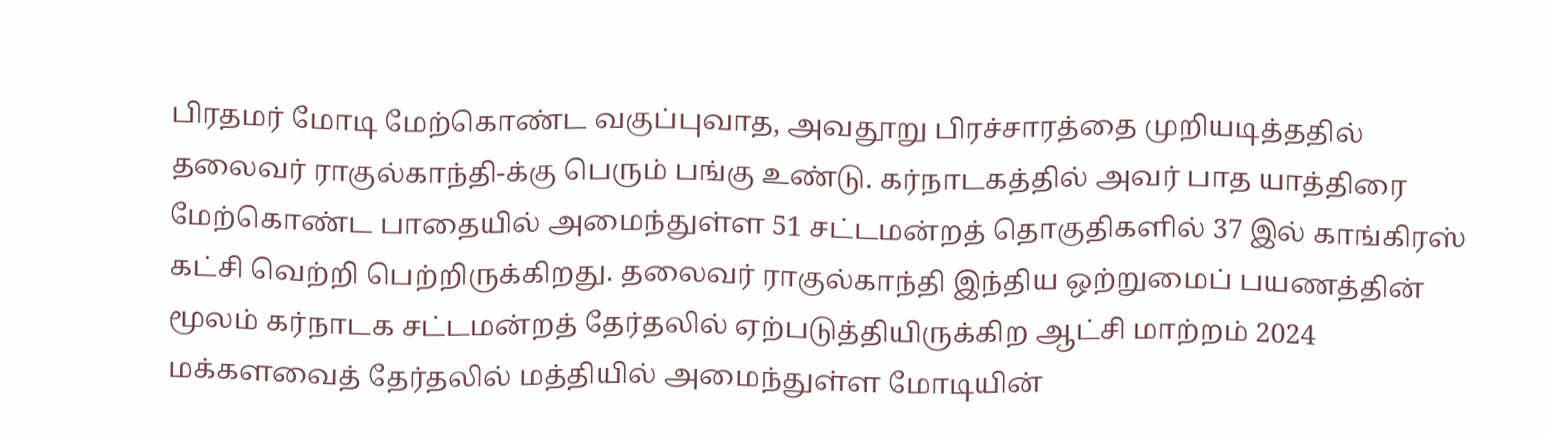பிரதமர் மோடி மேற்கொண்ட வகுப்புவாத, அவதூறு பிரச்சாரத்தை முறியடித்ததில் தலைவர் ராகுல்காந்தி-க்கு பெரும் பங்கு உண்டு. கர்நாடகத்தில் அவர் பாத யாத்திரை மேற்கொண்ட பாதையில் அமைந்துள்ள 51 சட்டமன்றத் தொகுதிகளில் 37 இல் காங்கிரஸ் கட்சி வெற்றி பெற்றிருக்கிறது. தலைவர் ராகுல்காந்தி இந்திய ஒற்றுமைப் பயணத்தின் மூலம் கர்நாடக சட்டமன்றத் தேர்தலில் ஏற்படுத்தியிருக்கிற ஆட்சி மாற்றம் 2024 மக்களவைத் தேர்தலில் மத்தியில் அமைந்துள்ள மோடியின்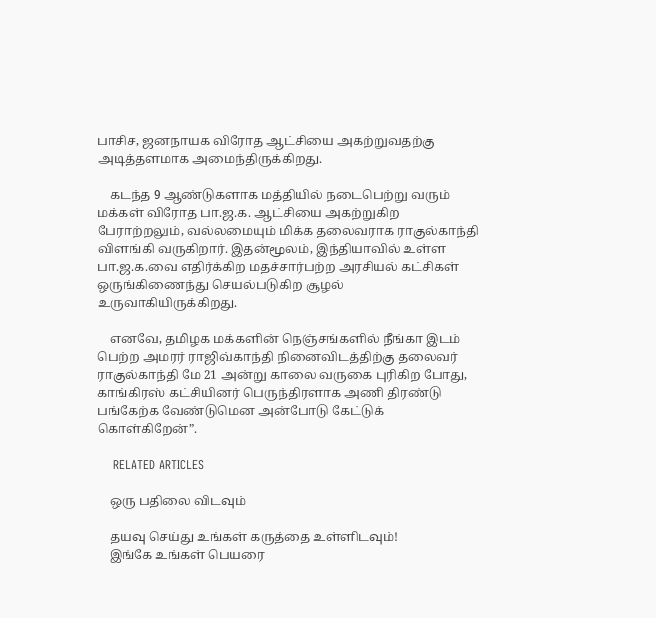பாசிச, ஜனநாயக விரோத ஆட்சியை அகற்றுவதற்கு அடித்தளமாக அமைந்திருக்கிறது.

    கடந்த 9 ஆண்டுகளாக மத்தியில் நடைபெற்று வரும் மக்கள் விரோத பா.ஜ.க. ஆட்சியை அகற்றுகிற பேராற்றலும், வல்லமையும் மிக்க தலைவராக ராகுல்காந்தி விளங்கி வருகிறார். இதன்மூலம், இந்தியாவில் உள்ள பா.ஜ.க.வை எதிர்க்கிற மதச்சார்பற்ற அரசியல் கட்சிகள் ஒருங்கிணைந்து செயல்படுகிற சூழல் உருவாகியிருக்கிறது.

    எனவே, தமிழக மக்களின் நெஞ்சங்களில் நீங்கா இடம் பெற்ற அமரர் ராஜிவ்காந்தி நினைவிடத்திற்கு தலைவர் ராகுல்காந்தி மே 21 அன்று காலை வருகை புரிகிற போது, காங்கிரஸ் கட்சியினர் பெருந்திரளாக அணி திரண்டு பங்கேற்க வேண்டுமென அன்போடு கேட்டுக் கொள்கிறேன்”.

    RELATED ARTICLES

    ஒரு பதிலை விடவும்

    தயவு செய்து உங்கள் கருத்தை உள்ளிடவும்!
    இங்கே உங்கள் பெயரை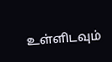உள்ளிடவும்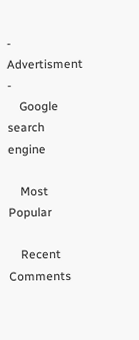- Advertisment -
    Google search engine

    Most Popular

    Recent Comments